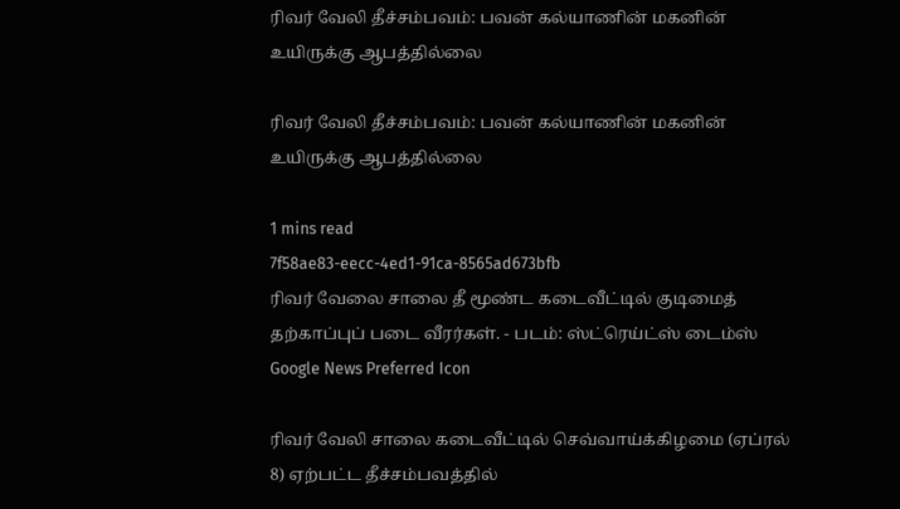ரிவர் வேலி தீச்சம்பவம்: பவன் கல்யாணின் மகனின் உயிருக்கு ஆபத்தில்லை

ரிவர் வேலி தீச்சம்பவம்: பவன் கல்யாணின் மகனின் உயிருக்கு ஆபத்தில்லை

1 mins read
7f58ae83-eecc-4ed1-91ca-8565ad673bfb
ரிவர் வேலை சாலை தீ மூண்ட கடைவீட்டில் குடிமைத் தற்காப்புப் படை வீரர்கள். - படம்: ஸ்ட்ரெய்ட்ஸ் டைம்ஸ்
Google News Preferred Icon

ரிவர் வேலி சாலை கடைவீட்டில் செவ்வாய்க்கிழமை (ஏப்ரல் 8) ஏற்பட்ட தீச்சம்பவத்தில்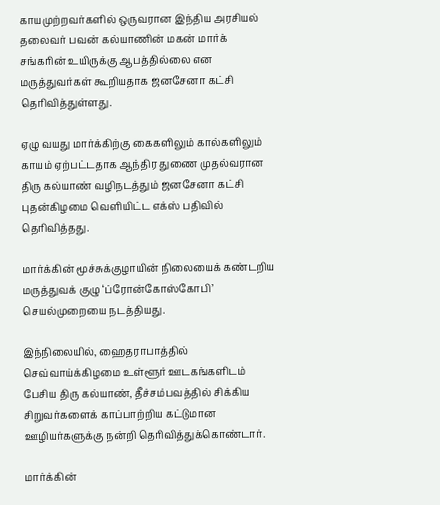காயமுற்றவர்களில் ஒருவரான இந்திய அரசியல் தலைவர் பவன் கல்யாணின் மகன் மார்க் சங்கரின் உயிருக்கு ஆபத்தில்லை என மருத்துவர்கள் கூறியதாக ஜனசேனா கட்சி தெரிவித்துள்ளது.

ஏழு வயது மார்க்கிற்கு கைகளிலும் கால்களிலும் காயம் ஏற்பட்டதாக ஆந்திர துணை முதல்வரான திரு கல்யாண் வழிநடத்தும் ஜனசேனா கட்சி புதன்கிழமை வெளியிட்ட எக்ஸ் பதிவில் தெரிவித்தது.

மார்க்கின் மூச்சுக்குழாயின் நிலையைக் கண்டறிய மருத்துவக் குழு ‘ப்ரோன்கோஸ்கோபி’ செயல்முறையை நடத்தியது.

இந்நிலையில், ஹைதராபாத்தில் செவ்வாய்க்கிழமை உள்ளூர் ஊடகங்களிடம் பேசிய திரு கல்யாண், தீச்சம்பவத்தில் சிக்கிய சிறுவர்களைக் காப்பாற்றிய கட்டுமான ஊழியர்களுக்கு நன்றி தெரிவித்துக்கொண்டார்.

மார்க்கின்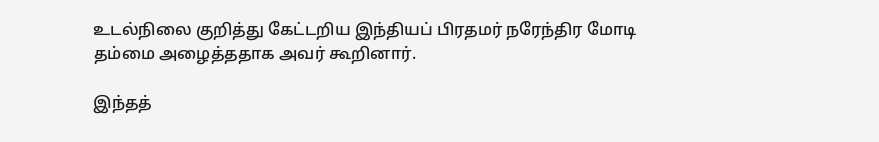உடல்நிலை குறித்து கேட்டறிய இந்தியப் பிரதமர் நரேந்திர மோடி தம்மை அழைத்ததாக அவர் கூறினார்.

இந்தத்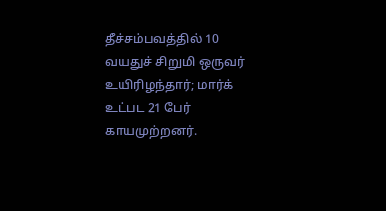தீச்சம்பவத்தில் 10 வயதுச் சிறுமி ஒருவர் உயிரிழந்தார்; மார்க் உட்பட 21 பேர் காயமுற்றனர்.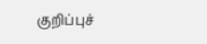குறிப்புச்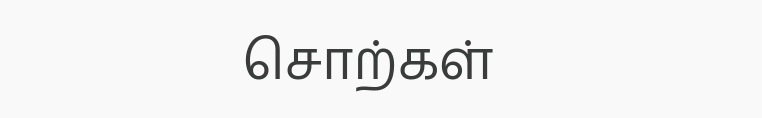சொற்கள்